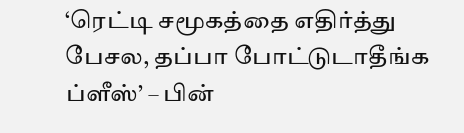‘ரெட்டி சமூகத்தை எதிர்த்து பேசல, தப்பா போட்டுடாதீங்க ப்ளீஸ்’ – பின்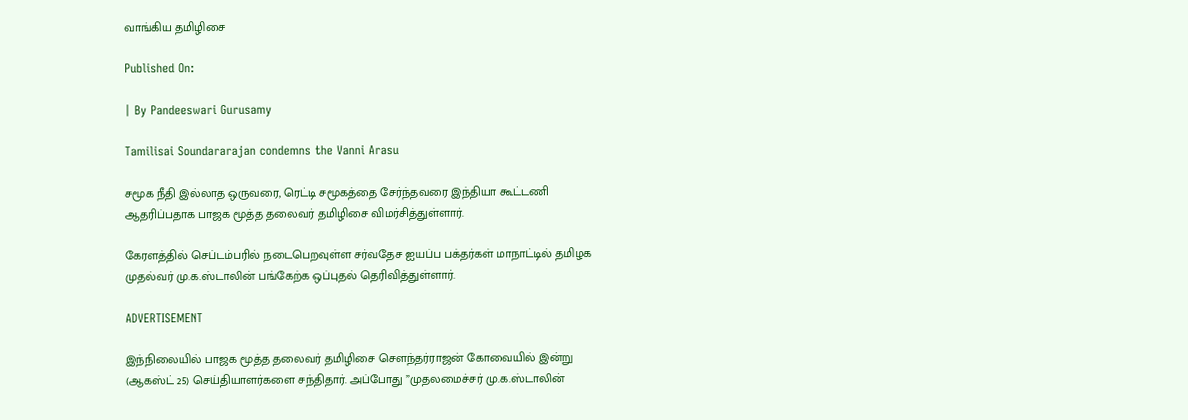வாங்கிய தமிழிசை

Published On:

| By Pandeeswari Gurusamy

Tamilisai Soundararajan condemns the Vanni Arasu

சமூக நீதி இல்லாத ஒருவரை, ரெட்டி சமூகத்தை சேர்ந்தவரை இந்தியா கூட்டணி ஆதரிப்பதாக பாஜக மூத்த தலைவர் தமிழிசை விமர்சித்துள்ளார்.

கேரளத்தில் செப்டம்பரில் நடைபெறவுள்ள சர்வதேச ஐயப்ப பக்தர்கள் மாநாட்டில் தமிழக முதல்வர் மு.க.ஸ்டாலின் பங்கேற்க ஒப்புதல் தெரிவித்துள்ளார்.

ADVERTISEMENT

இந்நிலையில் பாஜக மூத்த தலைவர் தமிழிசை சௌந்தர்ராஜன் கோவையில் இன்று (ஆகஸ்ட் 25) செய்தியாளர்களை சந்திதார். அப்போது ”முதலமைச்சர் மு.க.ஸ்டாலின்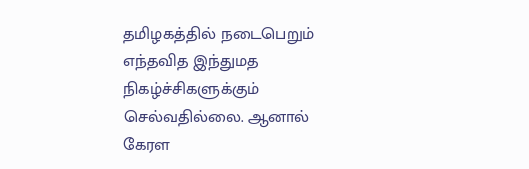தமிழகத்தில் நடைபெறும் எந்தவித இந்துமத நிகழ்ச்சிகளுக்கும் செல்வதில்லை. ஆனால் கேரள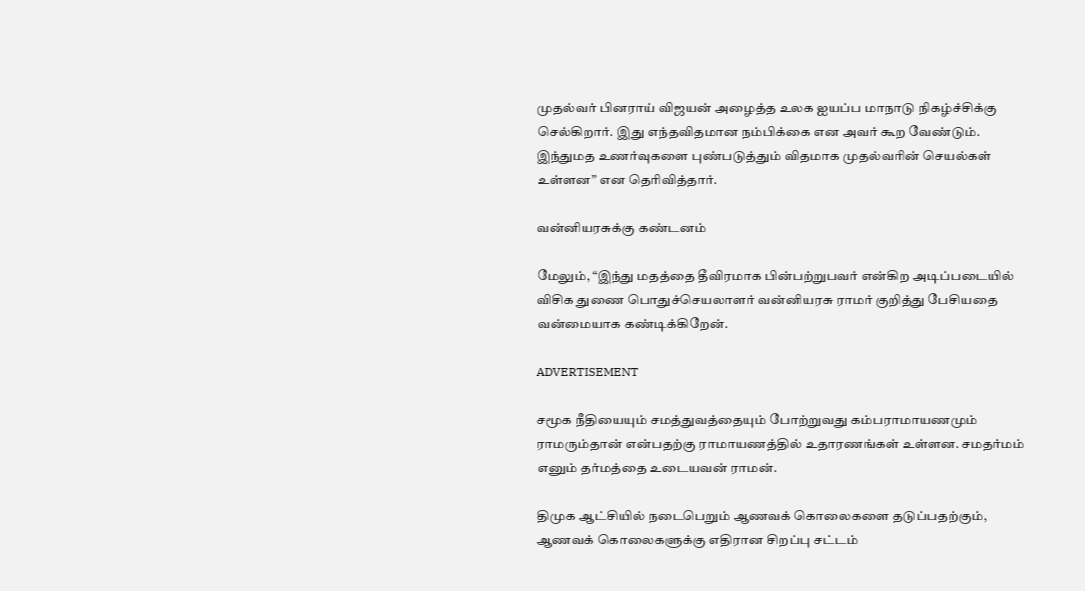முதல்வர் பினராய் விஜயன் அழைத்த உலக ஐயப்ப மாநாடு நிகழ்ச்சிக்கு செல்கிறார். இது எந்தவிதமான நம்பிக்கை என அவர் கூற வேண்டும். இந்துமத உணர்வுகளை புண்படுத்தும் விதமாக முதல்வரின் செயல்கள் உள்ளன” என தெரிவித்தார்.

வன்னியரசுக்கு கண்டனம்

மேலும், “இந்து மதத்தை தீவிரமாக பின்பற்றுபவர் என்கிற அடிப்படையில் விசிக துணை பொதுச்செயலாளர் வன்னியரசு ராமர் குறித்து பேசியதை வன்மையாக கண்டிக்கிறேன்.

ADVERTISEMENT

சமூக நீதியையும் சமத்துவத்தையும் போற்றுவது கம்பராமாயணமும் ராமரும்தான் என்பதற்கு ராமாயணத்தில் உதாரணங்கள் உள்ளன. சமதர்மம் எனும் தர்மத்தை உடையவன் ராமன்.

திமுக ஆட்சியில் நடைபெறும் ஆணவக் கொலைகளை தடுப்பதற்கும், ஆணவக் கொலைகளுக்கு எதிரான சிறப்பு சட்டம்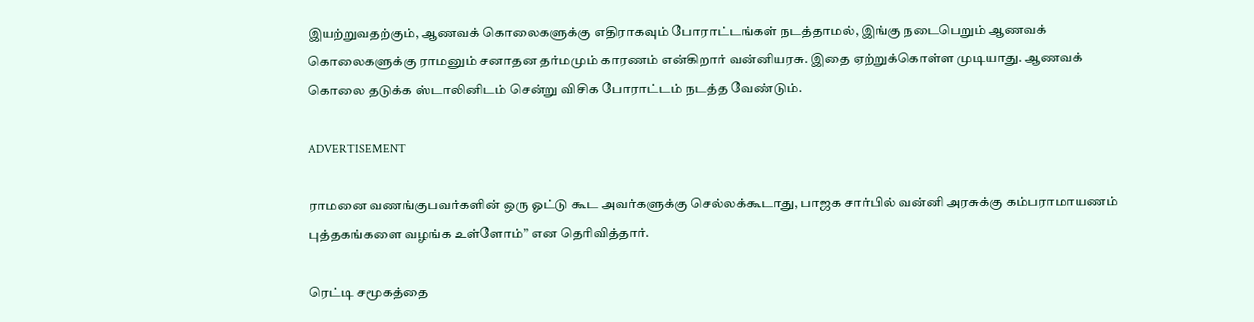இயற்றுவதற்கும், ஆணவக் கொலைகளுக்கு எதிராகவும் போராட்டங்கள் நடத்தாமல், இங்கு நடைபெறும் ஆணவக் கொலைகளுக்கு ராமனும் சனாதன தர்மமும் காரணம் என்கிறார் வன்னியரசு. இதை ஏற்றுக்கொள்ள முடியாது. ஆணவக் கொலை தடுக்க ஸ்டாலினிடம் சென்று விசிக போராட்டம் நடத்த வேண்டும்.

ADVERTISEMENT

ராமனை வணங்குபவர்களின் ஒரு ஓட்டு கூட அவர்களுக்கு செல்லக்கூடாது, பாஜக சார்பில் வன்னி அரசுக்கு கம்பராமாயணம் புத்தகங்களை வழங்க உள்ளோம்” என தெரிவித்தார்.

ரெட்டி சமூகத்தை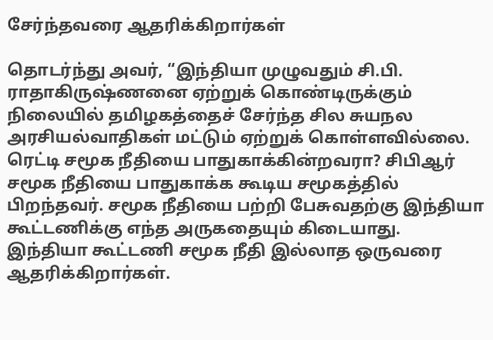சேர்ந்தவரை ஆதரிக்கிறார்கள்

தொடர்ந்து அவர், “இந்தியா முழுவதும் சி.பி. ராதாகிருஷ்ணனை ஏற்றுக் கொண்டிருக்கும் நிலையில் தமிழகத்தைச் சேர்ந்த சில சுயநல அரசியல்வாதிகள் மட்டும் ஏற்றுக் கொள்ளவில்லை.
ரெட்டி சமூக நீதியை பாதுகாக்கின்றவரா? சிபிஆர் சமூக நீதியை பாதுகாக்க கூடிய சமூகத்தில் பிறந்தவர். சமூக நீதியை பற்றி பேசுவதற்கு இந்தியா கூட்டணிக்கு எந்த அருகதையும் கிடையாது.
இந்தியா கூட்டணி சமூக நீதி இல்லாத ஒருவரை ஆதரிக்கிறார்கள்.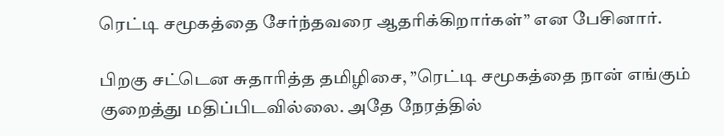ரெட்டி சமூகத்தை சேர்ந்தவரை ஆதரிக்கிறார்கள்” என பேசினார்.

பிறகு சட்டென சுதாரித்த தமிழிசை, ”ரெட்டி சமூகத்தை நான் எங்கும் குறைத்து மதிப்பிடவில்லை. அதே நேரத்தில்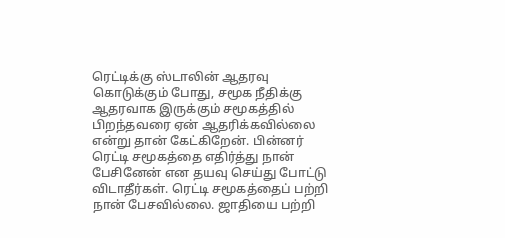ரெட்டிக்கு ஸ்டாலின் ஆதரவு கொடுக்கும் போது, சமூக நீதிக்கு ஆதரவாக இருக்கும் சமூகத்தில் பிறந்தவரை ஏன் ஆதரிக்கவில்லை என்று தான் கேட்கிறேன். பின்னர் ரெட்டி சமூகத்தை எதிர்த்து நான் பேசினேன் என தயவு செய்து போட்டு விடாதீர்கள். ரெட்டி சமூகத்தைப் பற்றி நான் பேசவில்லை. ஜாதியை பற்றி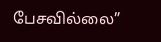பேசவில்லை”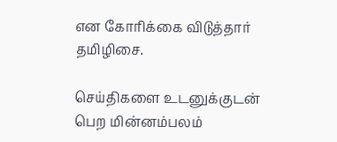என கோரிக்கை விடுத்தார் தமிழிசை.

செய்திகளை உடனுக்குடன் பெற மின்னம்பலம்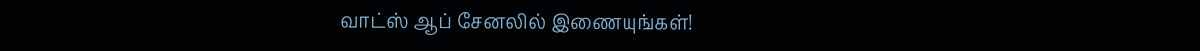வாட்ஸ் ஆப் சேனலில் இணையுங்கள்!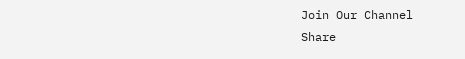Join Our Channel
Share